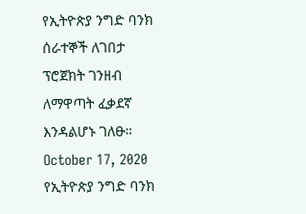የኢትዮጵያ ንግድ ባንክ ሰራተኞች ለገበታ ፕሮጀክት ገንዘብ ለማዋጣት ፈቃደኛ እንዳልሆኑ ገለፁ። October 17, 2020 የኢትዮጵያ ንግድ ባንክ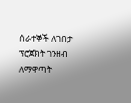ሰራተኞች ለገበታ ፕሮጀክት ገንዘብ ለማዋጣት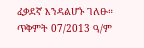ፈቃደኛ እንዳልሆኑ ገለፁ። ጥቅምት 07/2013 ዓ/ም